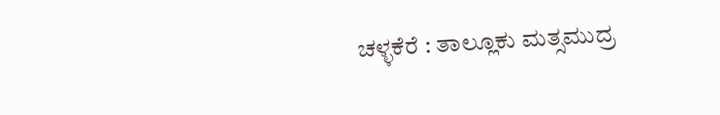ಚಳ್ಳಕೆರೆ : ತಾಲ್ಲೂಕು ಮತ್ಸಮುದ್ರ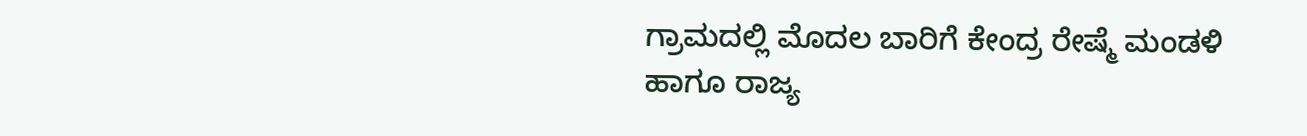ಗ್ರಾಮದಲ್ಲಿ ಮೊದಲ ಬಾರಿಗೆ ಕೇಂದ್ರ ರೇಷ್ಮೆ ಮಂಡಳಿ ಹಾಗೂ ರಾಜ್ಯ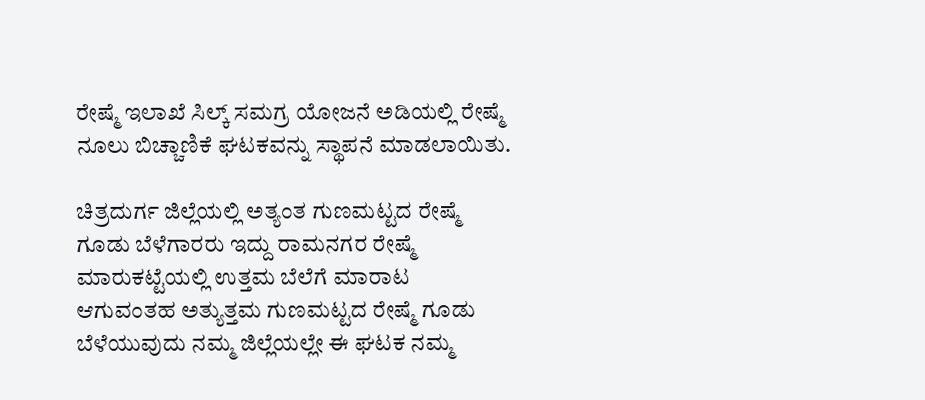ರೇಷ್ಮೆ ಇಲಾಖೆ ಸಿಲ್ಕ್ ಸಮಗ್ರ ಯೋಜನೆ ಅಡಿಯಲ್ಲಿ ರೇಷ್ಮೆ ನೂಲು ಬಿಚ್ಚಾಣಿಕೆ ಘಟಕವನ್ನು ಸ್ಥಾಪನೆ ಮಾಡಲಾಯಿತು.

ಚಿತ್ರದುರ್ಗ ಜಿಲ್ಲೆಯಲ್ಲಿ ಅತ್ಯಂತ ಗುಣಮಟ್ಟದ ರೇಷ್ಮೆ ಗೂಡು ಬೆಳೆಗಾರರು ಇದ್ದು ರಾಮನಗರ ರೇಷ್ಮೆ ಮಾರುಕಟ್ಟೆಯಲ್ಲಿ ಉತ್ತಮ ಬೆಲೆಗೆ ಮಾರಾಟ ಆಗುವಂತಹ ಅತ್ಯುತ್ತಮ ಗುಣಮಟ್ಟದ ರೇಷ್ಮೆ ಗೂಡು ಬೆಳೆಯುವುದು ನಮ್ಮ ಜಿಲ್ಲೆಯಲ್ಲೇ ಈ ಘಟಕ ನಮ್ಮ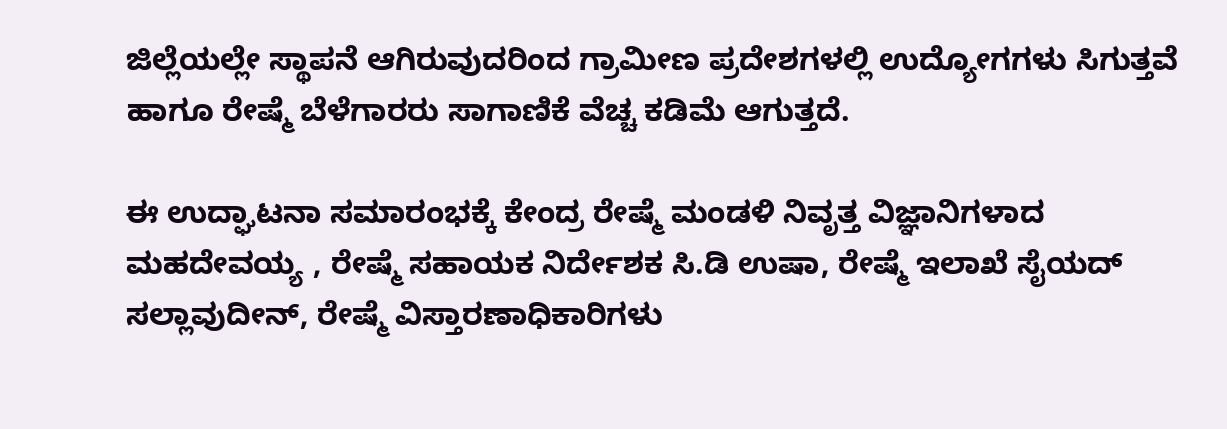ಜಿಲ್ಲೆಯಲ್ಲೇ ಸ್ಥಾಪನೆ ಆಗಿರುವುದರಿಂದ ಗ್ರಾಮೀಣ ಪ್ರದೇಶಗಳಲ್ಲಿ ಉದ್ಯೋಗಗಳು ಸಿಗುತ್ತವೆ ಹಾಗೂ ರೇಷ್ಮೆ ಬೆಳೆಗಾರರು ಸಾಗಾಣಿಕೆ ವೆಚ್ಚ ಕಡಿಮೆ ಆಗುತ್ತದೆ.

ಈ ಉದ್ಘಾಟನಾ ಸಮಾರಂಭಕ್ಕೆ ಕೇಂದ್ರ ರೇಷ್ಮೆ ಮಂಡಳಿ ನಿವೃತ್ತ ವಿಜ್ಞಾನಿಗಳಾದ ಮಹದೇವಯ್ಯ , ರೇಷ್ಮೆ ಸಹಾಯಕ ನಿರ್ದೇಶಕ ಸಿ.ಡಿ ಉಷಾ, ರೇಷ್ಮೆ ಇಲಾಖೆ ಸೈಯದ್ ಸಲ್ಲಾವುದೀನ್, ರೇಷ್ಮೆ ವಿಸ್ತಾರಣಾಧಿಕಾರಿಗಳು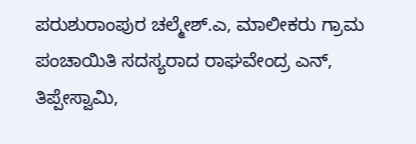ಪರುಶುರಾಂಪುರ ಚಲ್ಮೇಶ್.ಎ, ಮಾಲೀಕರು ಗ್ರಾಮ ಪಂಚಾಯಿತಿ ಸದಸ್ಯರಾದ ರಾಘವೇಂದ್ರ ಎನ್, ತಿಪ್ಪೇಸ್ವಾಮಿ,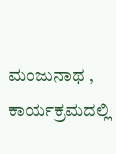ಮಂಜುನಾಥ , ಕಾರ್ಯಕ್ರಮದಲ್ಲಿ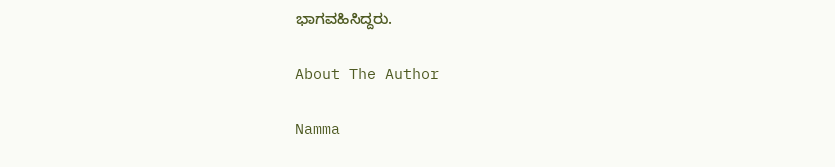ಭಾಗವಹಿಸಿದ್ದರು.

About The Author

Namma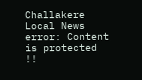Challakere Local News
error: Content is protected !!